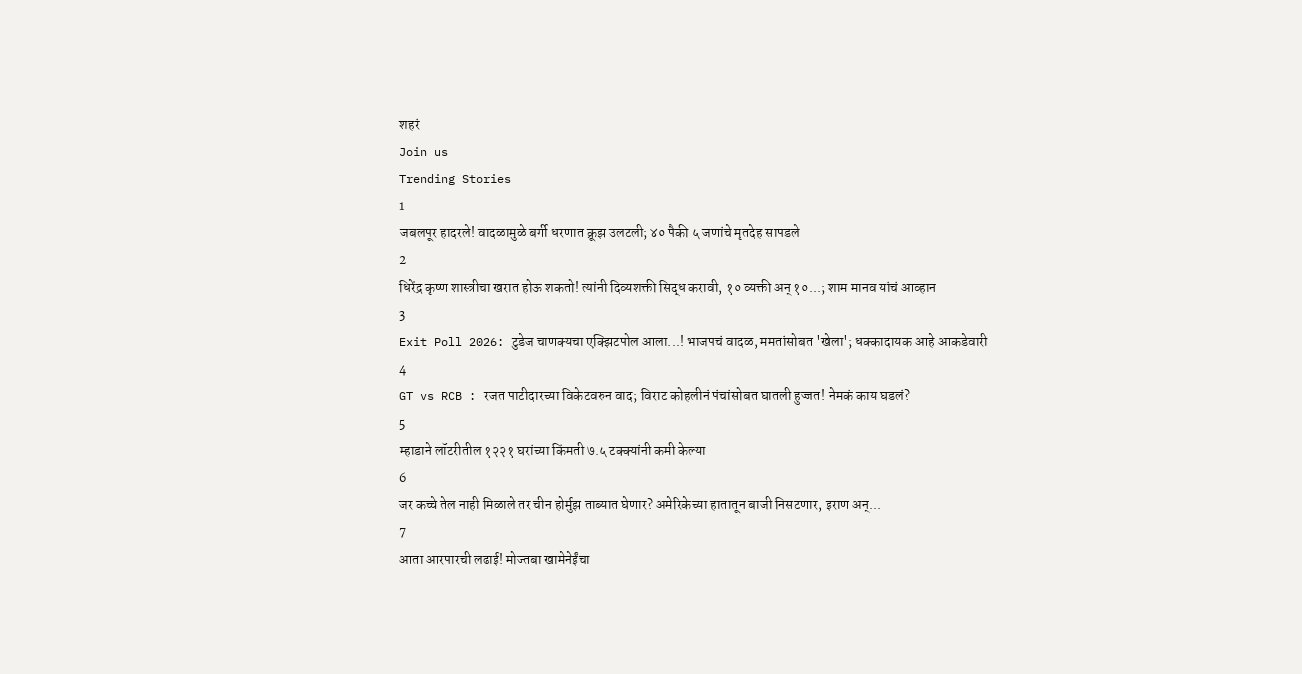शहरं
Join us
Trending Stories
1
जबलपूर हादरले! वादळामुळे बर्गी धरणात क्रूझ उलटली; ४० पैकी ५ जणांचे मृतदेह सापडले
2
धिरेंद्र कृष्ण शास्त्रीचा खरात होऊ शकतो! त्यांनी दिव्यशक्ती सिद्ध करावी, १० व्यक्ती अन् १०...; शाम मानव यांचं आव्हान
3
Exit Poll 2026: टुडेज चाणक्यचा एक्झिटपोल आला...! भाजपचं वादळ, ममतांसोबत 'खेला'; धक्कादायक आहे आकडेवारी
4
GT vs RCB : रजत पाटीदारच्या विकेटवरुन वाद; विराट कोहलीनं पंचांसोबत घातली हुज्जत! नेमकं काय घडलं?
5
म्हाडाने लॉटरीतील १२२१ घरांच्या किंमती ७.५ टक्क्यांनी कमी केल्या
6
जर कच्चे तेल नाही मिळाले तर चीन होर्मुझ ताब्यात घेणार? अमेरिकेच्या हातातून बाजी निसटणार, इराण अन्...
7
आता आरपारची लढाई! मोज्तबा खामेनेईंचा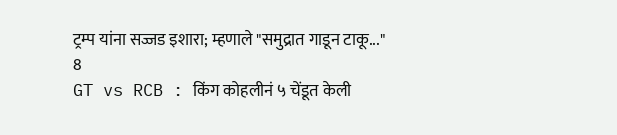ट्रम्प यांना सज्जड इशारा; म्हणाले "समुद्रात गाडून टाकू..."
8
GT vs RCB : किंग कोहलीनं ५ चेंडूत केली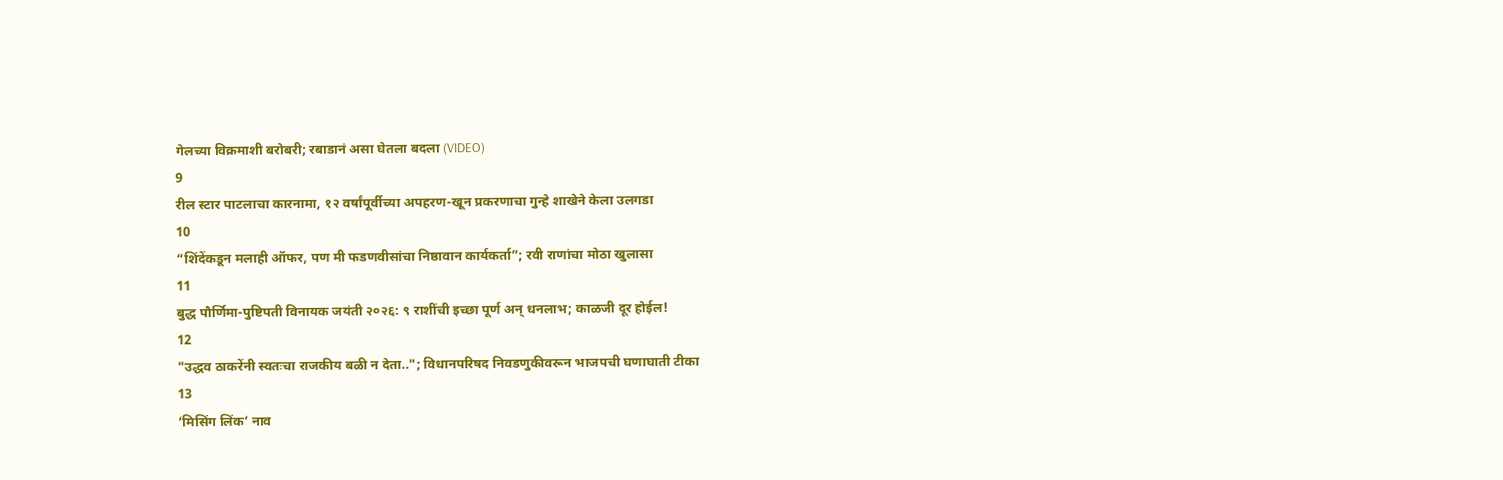गेलच्या विक्रमाशी बरोबरी; रबाडानं असा घेतला बदला (VIDEO)
9
रील स्टार पाटलाचा कारनामा, १२ वर्षांपूर्वीच्या अपहरण-खून प्रकरणाचा गुन्हे शाखेने केला उलगडा
10
“शिंदेंकडून मलाही ऑफर, पण मी फडणवीसांचा निष्ठावान कार्यकर्ता”; रवी राणांचा मोठा खुलासा
11
बुद्ध पौर्णिमा-पुष्टिपती विनायक जयंती २०२६: ९ राशींची इच्छा पूर्ण अन् धनलाभ; काळजी दूर होईल!
12
"उद्धव ठाकरेंनी स्वतःचा राजकीय बळी न देता.."; विधानपरिषद निवडणुकीवरून भाजपची घणाघाती टीका
13
‘मिसिंग लिंक’ नाव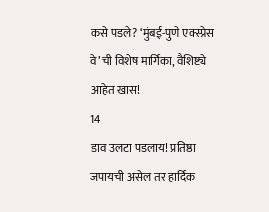कसे पडले? ‘मुंबई-पुणे एक्स्प्रेस वे’ची विशेष मार्गिका, वैशिष्ट्ये आहेत खास!
14
डाव उलटा पडलाय! प्रतिष्ठा जपायची असेल तर हार्दिक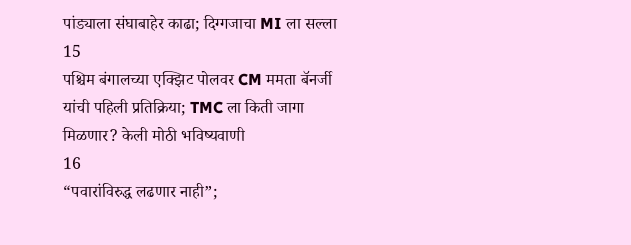पांड्याला संघाबाहेर काढा; दिग्गजाचा MI ला सल्ला
15
पश्चिम बंगालच्या एक्झिट पोलवर CM ममता बॅनर्जी यांची पहिली प्रतिक्रिया; TMC ला किती जागा मिळणार? केली मोठी भविष्यवाणी
16
“पवारांविरुद्ध लढणार नाही”;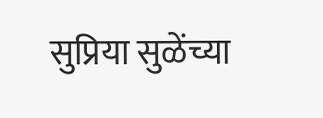सुप्रिया सुळेंच्या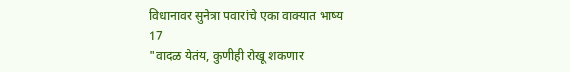विधानावर सुनेत्रा पवारांचे एका वाक्यात भाष्य
17
"वादळ येतंय, कुणीही रोखू शकणार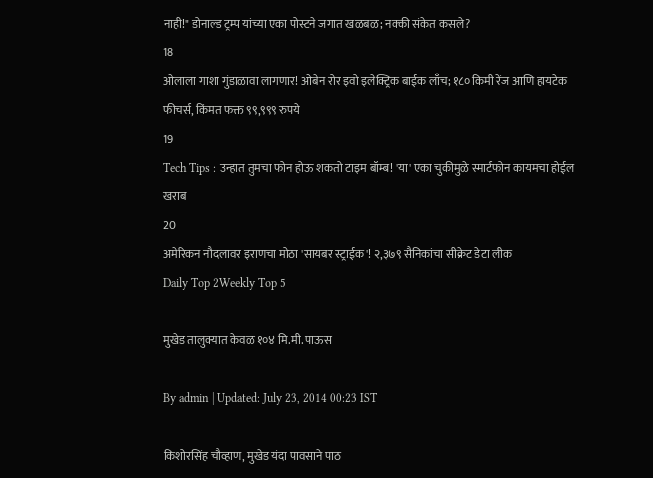नाही!" डोनाल्ड ट्रम्प यांच्या एका पोस्टने जगात खळबळ; नक्की संकेत कसले?
18
ओलाला गाशा गुंडाळावा लागणार! ओबेन रोर इवो इलेक्ट्रिक बाईक लाँच; १८० किमी रेंज आणि हायटेक फीचर्स, किंमत फक्त ९९,९९९ रुपये
19
Tech Tips : उन्हात तुमचा फोन होऊ शकतो टाइम बॉम्ब! 'या' एका चुकीमुळे स्मार्टफोन कायमचा होईल खराब
20
अमेरिकन नौदलावर इराणचा मोठा 'सायबर स्ट्राईक'! २,३७९ सैनिकांचा सीक्रेट डेटा लीक
Daily Top 2Weekly Top 5

मुखेड तालुक्यात केवळ १०४ मि.मी. पाऊस

By admin | Updated: July 23, 2014 00:23 IST

किशोरसिंह चौव्हाण, मुखेड यंदा पावसाने पाठ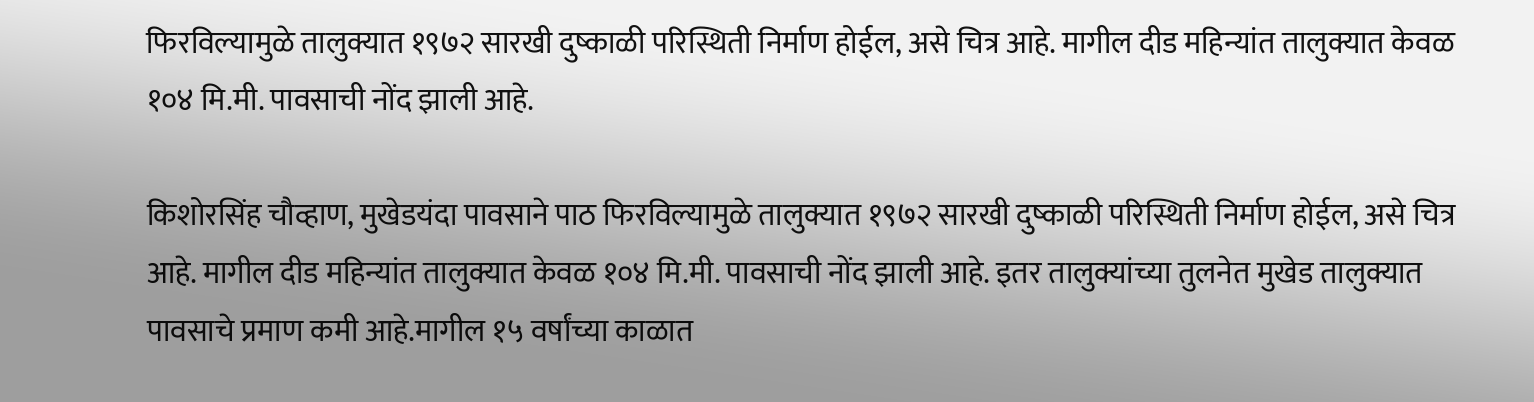फिरविल्यामुळे तालुक्यात १९७२ सारखी दुष्काळी परिस्थिती निर्माण होईल, असे चित्र आहे. मागील दीड महिन्यांत तालुक्यात केवळ १०४ मि.मी. पावसाची नोंद झाली आहे.

किशोरसिंह चौव्हाण, मुखेडयंदा पावसाने पाठ फिरविल्यामुळे तालुक्यात १९७२ सारखी दुष्काळी परिस्थिती निर्माण होईल, असे चित्र आहे. मागील दीड महिन्यांत तालुक्यात केवळ १०४ मि.मी. पावसाची नोंद झाली आहे. इतर तालुक्यांच्या तुलनेत मुखेड तालुक्यात पावसाचे प्रमाण कमी आहे.मागील १५ वर्षांच्या काळात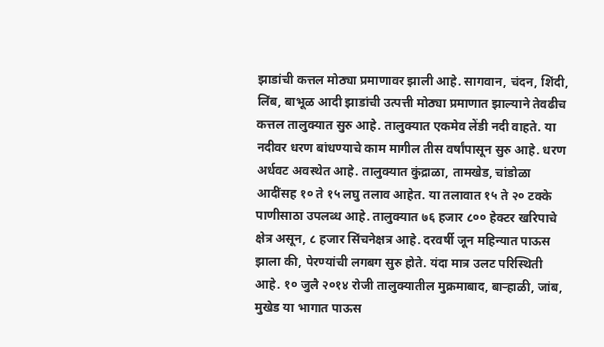झाडांची कत्तल मोठ्या प्रमाणावर झाली आहे. सागवान, चंदन, शिंदी, लिंब, बाभूळ आदी झाडांची उत्पत्ती मोठ्या प्रमाणात झाल्याने तेवढीच कत्तल तालुक्यात सुरु आहे. तालुक्यात एकमेव लेंडी नदी वाहते. या नदीवर धरण बांधण्याचे काम मागील तीस वर्षांपासून सुरु आहे. धरण अर्धवट अवस्थेत आहे. तालुक्यात कुंद्राळा, तामखेड, चांडोळा आदींसह १० ते १५ लघु तलाव आहेत. या तलावात १५ ते २० टक्के पाणीसाठा उपलब्ध आहे. तालुक्यात ७६ हजार ८०० हेक्टर खरिपाचे क्षेत्र असून, ८ हजार सिंचनेक्षत्र आहे. दरवर्षी जून महिन्यात पाऊस झाला की, पेरण्यांची लगबग सुरु होते. यंदा मात्र उलट परिस्थिती आहे. १० जुलै २०१४ रोजी तालुक्यातील मुक्रमाबाद, बाऱ्हाळी, जांब, मुखेड या भागात पाऊस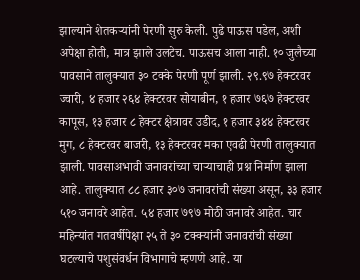झाल्याने शेतकऱ्यांनी पेरणी सुरु केली. पुढे पाऊस पडेल, अशी अपेक्षा होती, मात्र झाले उलटेच. पाऊसच आला नाही. १० जुलैच्या पावसाने तालुक्यात ३० टक्के पेरणी पूर्ण झाली. २९.९७ हेक्टरवर ज्वारी, ४ हजार २६४ हेक्टरवर सोयाबीन, १ हजार ७६७ हेक्टरवर कापूस, १३ हजार ८ हेक्टर क्षेत्रावर उडीद, १ हजार ३४४ हेक्टरवर मुग, ८ हेक्टरवर बाजरी, १३ हेक्टरवर मका एवढी पेरणी तालुक्यात झाली. पावसाअभावी जनावरांच्या चाऱ्याचाही प्रश्न निर्माण झाला आहे. तालुक्यात ८८ हजार ३०७ जनावरांची संख्या असून, ३३ हजार ५१० जनावरे आहेत. ५४ हजार ७९७ मोठी जनावरे आहेत. चार महिन्यांत गतवर्षीपेक्षा २५ ते ३० टक्क्यांनी जनावरांची संख्या घटल्याचे पशुसंवर्धन विभागाचे म्हणणे आहे. या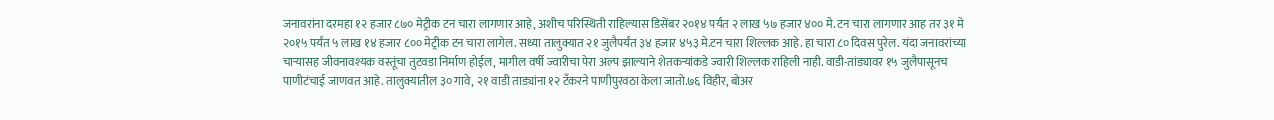जनावरांना दरमहा १२ हजार ८७० मेट्रीक टन चारा लागणार आहे, अशीच परिस्थिती राहिल्यास डिसेंबर २०१४ पर्यंत २ लाख ५७ हजार ४०० मे. टन चारा लागणार आह तर ३१ मे २०१५ पर्यंत ५ लाख १४ हजार ८०० मेट्रीक टन चारा लागेल. सध्या तालुक्यात २१ जुलैपर्यंत ३४ हजार ४५३ मे.टन चारा शिल्लक आहे. हा चारा ८० दिवस पुरेल. यंदा जनावरांच्या चाऱ्यासह जीवनावश्यक वस्तूंचा तुटवडा निर्माण होईल, मागील वर्षी ज्वारीचा पेरा अल्प झाल्याने शेतकऱ्यांकडे ज्वारी शिल्लक राहिली नाही. वाडी-तांड्यावर १५ जुलैपासूनच पाणीटंचाई जाणवत आहे. तालुक्यातील ३० गावे, २१ वाडी ताड्यांना १२ टँकरने पाणीपुरवठा केला जातो.७६ विहीर, बोअर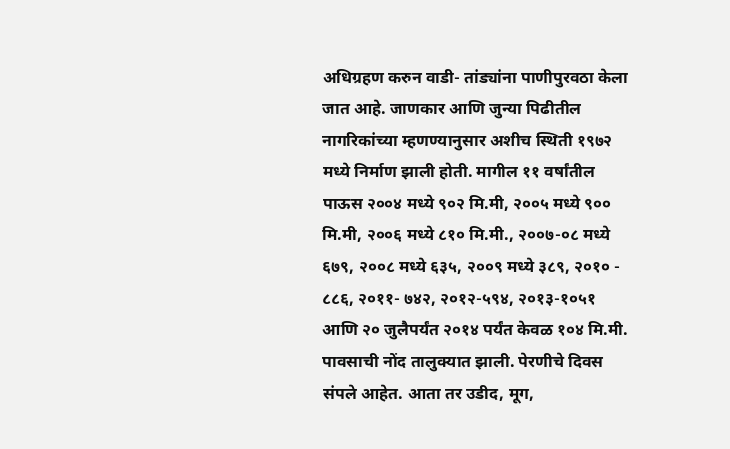अधिग्रहण करुन वाडी- तांड्यांना पाणीपुरवठा केला जात आहे. जाणकार आणि जुन्या पिढीतील नागरिकांच्या म्हणण्यानुसार अशीच स्थिती १९७२ मध्ये निर्माण झाली होती. मागील ११ वर्षांतील पाऊस २००४ मध्ये ९०२ मि.मी, २००५ मध्ये ९०० मि.मी, २००६ मध्ये ८१० मि.मी., २००७-०८ मध्ये ६७९, २००८ मध्ये ६३५, २००९ मध्ये ३८९, २०१० - ८८६, २०११- ७४२, २०१२-५९४, २०१३-१०५१ आणि २० जुलैपर्यंत २०१४ पर्यंत केवळ १०४ मि.मी. पावसाची नोंद तालुक्यात झाली. पेरणीचे दिवस संपले आहेत. आता तर उडीद, मूग,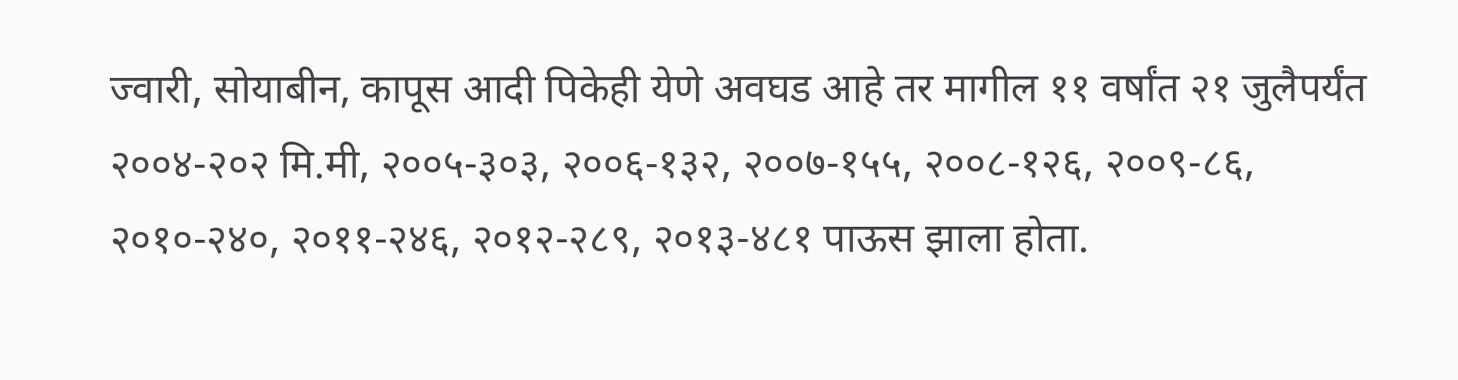ज्वारी, सोयाबीन, कापूस आदी पिकेही येणे अवघड आहे तर मागील ११ वर्षांत २१ जुलैपर्यंत २००४-२०२ मि.मी, २००५-३०३, २००६-१३२, २००७-१५५, २००८-१२६, २००९-८६, २०१०-२४०, २०११-२४६, २०१२-२८९, २०१३-४८१ पाऊस झाला होता.